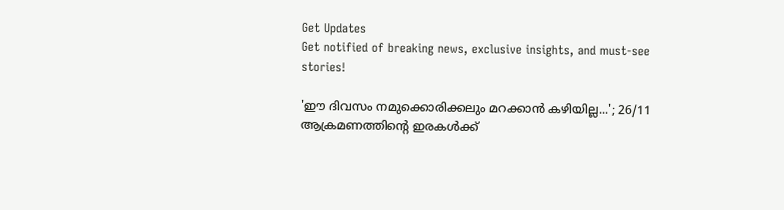Get Updates
Get notified of breaking news, exclusive insights, and must-see stories!

'ഈ ദിവസം നമുക്കൊരിക്കലും മറക്കാൻ കഴിയില്ല...'; 26/11 ആക്രമണത്തിന്റെ ഇരകൾക്ക്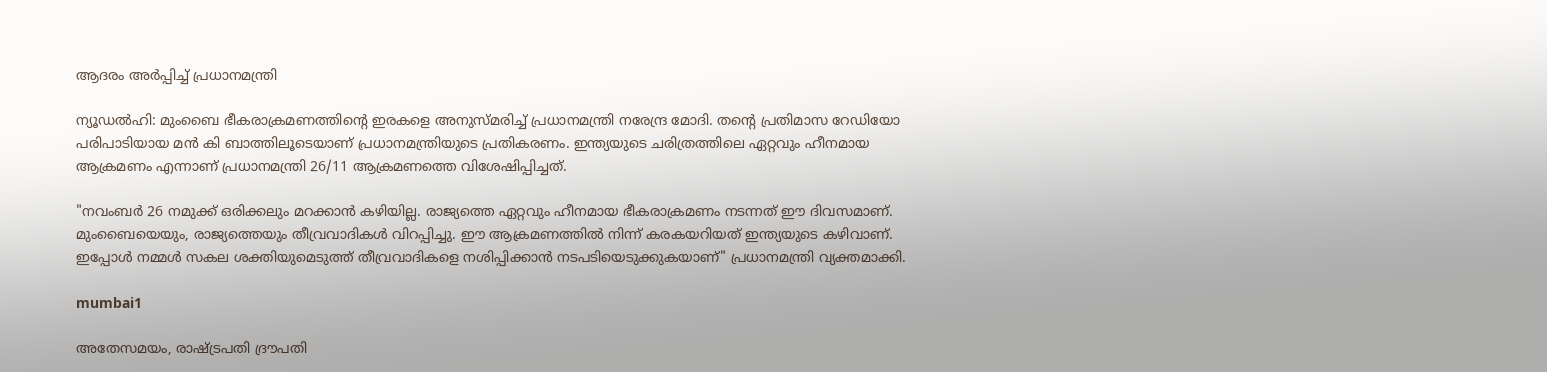ആദരം അർപ്പിച്ച് പ്രധാനമന്ത്രി

ന്യൂഡൽഹി: മുംബൈ ഭീകരാക്രമണത്തിന്റെ ഇരകളെ അനുസ്‌മരിച്ച് പ്രധാനമന്ത്രി നരേന്ദ്ര മോദി. തന്റെ പ്രതിമാസ റേഡിയോ പരിപാടിയായ മൻ കി ബാത്തിലൂടെയാണ് പ്രധാനമന്ത്രിയുടെ പ്രതികരണം. ഇന്ത്യയുടെ ചരിത്രത്തിലെ ഏറ്റവും ഹീനമായ ആക്രമണം എന്നാണ് പ്രധാനമന്ത്രി 26/11 ആക്രമണത്തെ വിശേഷിപ്പിച്ചത്.

"നവംബർ 26 നമുക്ക് ഒരിക്കലും മറക്കാൻ കഴിയില്ല. രാജ്യത്തെ ഏറ്റവും ഹീനമായ ഭീകരാക്രമണം നടന്നത് ഈ ദിവസമാണ്. മുംബൈയെയും, രാജ്യത്തെയും തീവ്രവാദികൾ വിറപ്പിച്ചു. ഈ ആക്രമണത്തിൽ നിന്ന് കരകയറിയത് ഇന്ത്യയുടെ കഴിവാണ്. ഇപ്പോൾ നമ്മൾ സകല ശക്തിയുമെടുത്ത് തീവ്രവാദികളെ നശിപ്പിക്കാൻ നടപടിയെടുക്കുകയാണ്" പ്രധാനമന്ത്രി വ്യക്തമാക്കി.

mumbai1

അതേസമയം, രാഷ്‌ട്രപതി ദ്രൗപതി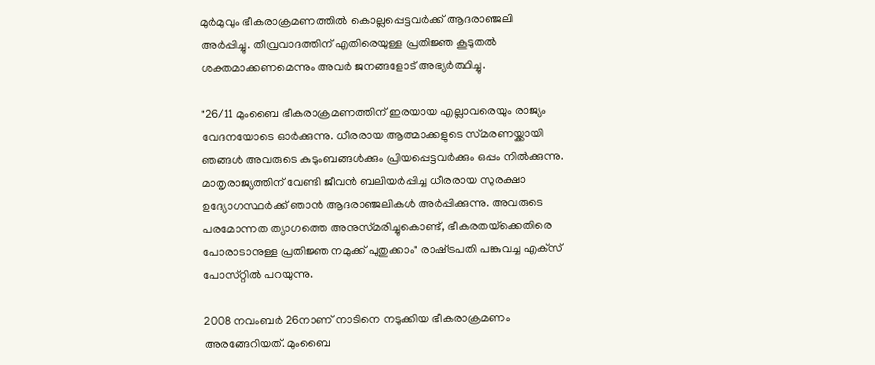മുർമുവും ഭീകരാക്രമണത്തിൽ കൊല്ലപ്പെട്ടവർക്ക് ആദരാഞ്ജലി അർപ്പിച്ചു. തീവ്രവാദത്തിന് എതിരെയുള്ള പ്രതിജ്ഞ കൂടുതൽ ശക്തമാക്കണമെന്നും അവർ ജനങ്ങളോട് അഭ്യർത്ഥിച്ചു.

"26/11 മുംബൈ ഭീകരാക്രമണത്തിന് ഇരയായ എല്ലാവരെയും രാജ്യം വേദനയോടെ ഓർക്കുന്നു. ധീരരായ ആത്മാക്കളുടെ സ്‌മരണയ്ക്കായി ഞങ്ങൾ അവരുടെ കുടുംബങ്ങൾക്കും പ്രിയപ്പെട്ടവർക്കും ഒപ്പം നിൽക്കുന്നു. മാതൃരാജ്യത്തിന് വേണ്ടി ജീവൻ ബലിയർപ്പിച്ച ധീരരായ സുരക്ഷാ ഉദ്യോഗസ്ഥർക്ക് ഞാൻ ആദരാഞ്ജലികൾ അർപ്പിക്കുന്നു. അവരുടെ പരമോന്നത ത്യാഗത്തെ അനുസ്‌മരിച്ചുകൊണ്ട്, ഭീകരതയ്‌ക്കെതിരെ പോരാടാനുള്ള പ്രതിജ്ഞ നമുക്ക് പുതുക്കാം" രാഷ്‌ട്രപതി പങ്കുവച്ച എക്‌സ് പോസ്‌റ്റിൽ പറയുന്നു.

2008 നവംബർ 26നാണ് നാടിനെ നടുക്കിയ ഭീകരാക്രമണം അരങ്ങേറിയത്. മുംബൈ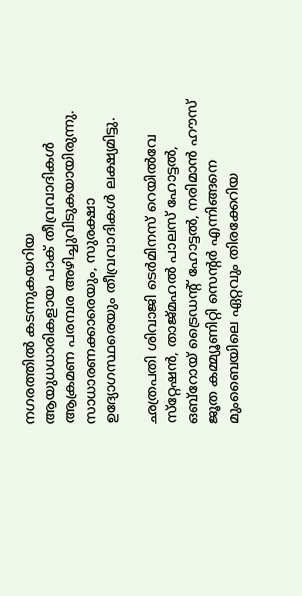നഗരത്തിൽ കടന്നുകയറിയ ആയുധധാരികളായ പാക് തീവ്രവാദികൾ ആക്രമണ പരമ്പര അഴിച്ചുവിടുകയായിരുന്നു. സാധാരണക്കാരെയും, സുരക്ഷാ ഉദ്യോഗസ്ഥരെയും തീവ്രവാദികൾ ലക്ഷ്യമിട്ടു.

ഛത്രപതി ശിവാജി ടെർമിനസ് റെയിൽവേ സ്‌റ്റേഷൻ, താജ്മഹൽ പാലസ് ഹോട്ടൽ, ഒബ്‌റോയ് ട്രൈഡന്റ് ഹോട്ടൽ, നരിമാൻ ഹൗസ് ജൂത കമ്മ്യൂണിറ്റി സെന്റർ എന്നിങ്ങനെ മുംബൈയിലെ ഏറ്റവും തിരക്കേറിയ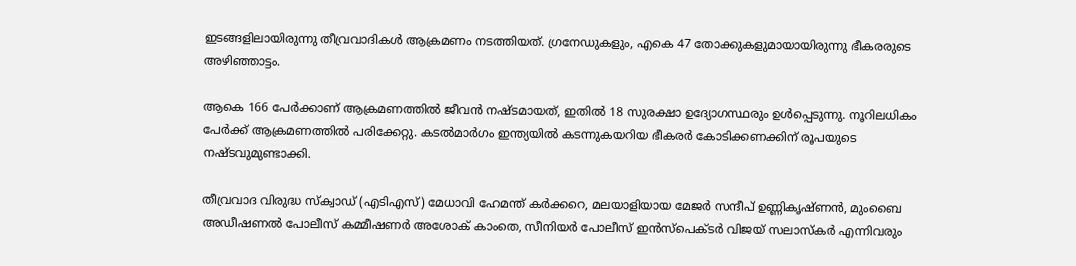ഇടങ്ങളിലായിരുന്നു തീവ്രവാദികൾ ആക്രമണം നടത്തിയത്. ഗ്രനേഡുകളും, എകെ 47 തോക്കുകളുമായായിരുന്നു ഭീകരരുടെ അഴിഞ്ഞാട്ടം.

ആകെ 166 പേർക്കാണ് ആക്രമണത്തിൽ ജീവൻ നഷ്‌ടമായത്, ഇതിൽ 18 സുരക്ഷാ ഉദ്യോഗസ്ഥരും ഉൾപ്പെടുന്നു. നൂറിലധികം പേർക്ക് ആക്രമണത്തിൽ പരിക്കേറ്റു. കടൽമാർഗം ഇന്ത്യയിൽ കടന്നുകയറിയ ഭീകരർ കോടിക്കണക്കിന് രൂപയുടെ നഷ്‌ടവുമുണ്ടാക്കി.

തീവ്രവാദ വിരുദ്ധ സ്ക്വാഡ് (എടിഎസ്) മേധാവി ഹേമന്ത് കർക്കറെ, മലയാളിയായ മേജർ സന്ദീപ് ഉണ്ണികൃഷ്‌ണൻ, മുംബൈ അഡീഷണൽ പോലീസ് കമ്മീഷണർ അശോക് കാംതെ, സീനിയർ പോലീസ് ഇൻസ്‌പെക്‌ടർ വിജയ് സലാസ്‌കർ എന്നിവരും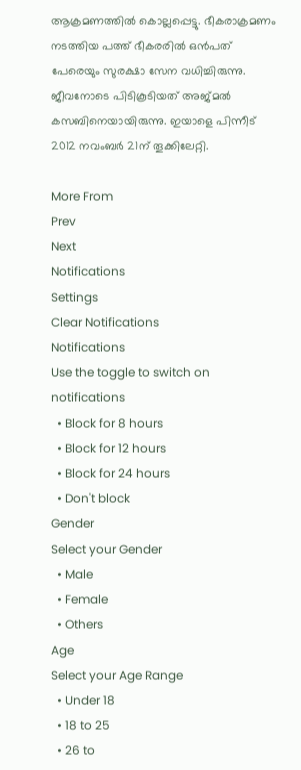ആക്രമണത്തിൽ കൊല്ലപ്പെട്ടു. ഭീകരാക്രമണം നടത്തിയ പത്ത് ഭീകരരിൽ ഒൻപത് പേരെയും സുരക്ഷാ സേന വധിച്ചിരുന്നു. ജീവനോടെ പിടികൂടിയത് അജ്‌മൽ കസബിനെയായിരുന്നു. ഇയാളെ പിന്നീട് 2012 നവംബർ 21ന് തൂക്കിലേറ്റി.

More From
Prev
Next
Notifications
Settings
Clear Notifications
Notifications
Use the toggle to switch on notifications
  • Block for 8 hours
  • Block for 12 hours
  • Block for 24 hours
  • Don't block
Gender
Select your Gender
  • Male
  • Female
  • Others
Age
Select your Age Range
  • Under 18
  • 18 to 25
  • 26 to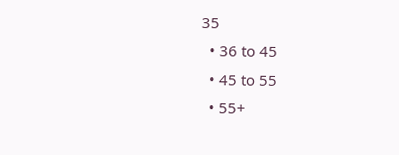35
  • 36 to 45
  • 45 to 55
  • 55+